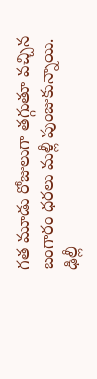గత మూడు రోజులుగా తగ్గుతూ వచ్చిన బంగారం ధరలు మళ్లీ పుంజుకున్నాయి. ఢిల్లీ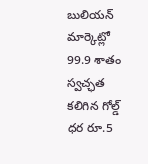బులియన్ మార్కెట్లో 99.9 శాతం స్వచ్ఛత కలిగిన గోల్డ్ ధర రూ.5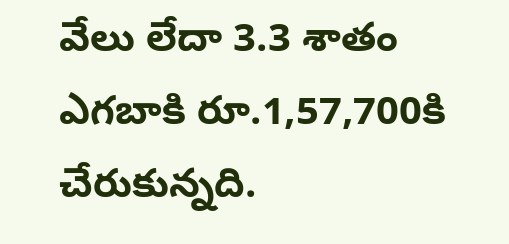వేలు లేదా 3.3 శాతం ఎగబాకి రూ.1,57,700కి చేరుకున్నది.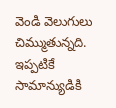వెండి వెలుగులు చిమ్ముతున్నది. ఇప్పటికే సామాన్యుడికి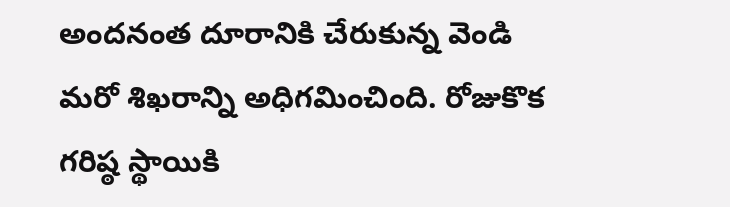అందనంత దూరానికి చేరుకున్న వెండి మరో శిఖరాన్ని అధిగమించింది. రోజుకొక గరిష్ఠ స్థాయికి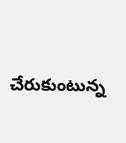చేరుకుంటున్న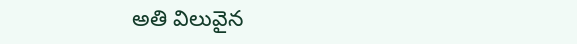అతి విలువైన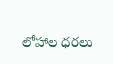లోహాల ధరలు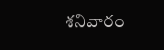శనివారం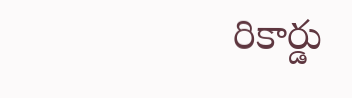రికార్డు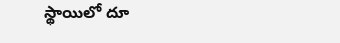స్థాయిలో దూ